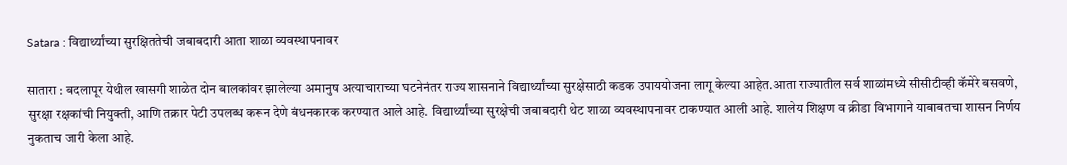Satara : विद्यार्थ्यांच्या सुरक्षिततेची जबाबदारी आता शाळा व्यवस्थापनावर

सातारा : बदलापूर येथील खासगी शाळेत दोन बालकांवर झालेल्या अमानुष अत्याचाराच्या घटनेनंतर राज्य शासनाने विद्यार्थ्यांच्या सुरक्षेसाठी कडक उपाययोजना लागू केल्या आहेत.आता राज्यातील सर्व शाळांमध्ये सीसीटीव्ही कॅमेरे बसवणे, सुरक्षा रक्षकांची नियुक्ती, आणि तक्रार पेटी उपलब्ध करून देणे बंधनकारक करण्यात आले आहे. विद्यार्थ्यांच्या सुरक्षेची जबाबदारी थेट शाळा व्यवस्थापनावर टाकण्यात आली आहे. शालेय शिक्षण व क्रीडा विभागाने याबाबतचा शासन निर्णय नुकताच जारी केला आहे.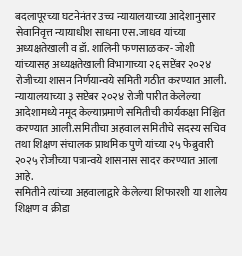बदलापूरच्या घटनेनंतर उच्च न्यायालयाच्या आदेशानुसार सेवानिवृत्त न्यायाधीश साधना एस.जाधव यांच्या अध्यक्षतेखाली व डॉ. शालिनी फणसाळकर- जोशी यांच्यासह अध्यक्षतेखाली विभागाच्या २६ सप्टेंबर २०२४ रोजीच्या शासन निर्णयान्वये समिती गठीत करण्यात आली. न्यायालयाच्या ३ सप्टेबर २०२४ रोजी पारीत केलेल्या आदेशामध्ये नमूद केल्याप्रमाणे समितीची कार्यकक्षा निश्चित करण्यात आली.समितीचा अहवाल समितीचे सदस्य सचिव तथा शिक्षण संचालक प्राथमिक पुणे यांच्या २५ फेब्रुवारी २०२५ रोजीच्या पत्रान्वये शासनास सादर करण्यात आला आहे.
समितीने त्यांच्या अहवालाद्वारे केलेल्या शिफारशी या शालेय शिक्षण व क्रीडा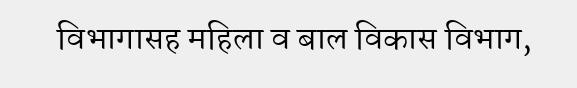विभागासह महिला व बाल विकास विभाग,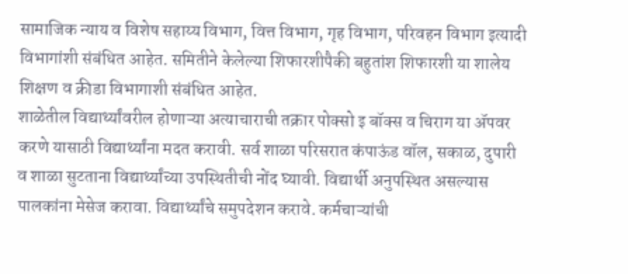सामाजिक न्याय व विशेष सहाय्य विभाग, वित्त विभाग, गृह विभाग, परिवहन विभाग इत्यादी विभागांशी संबंधित आहेत. समितीने केलेल्या शिफारशीपैकी बहुतांश शिफारशी या शालेय शिक्षण व क्रीडा विभागाशी संबंधित आहेत.
शाळेतील विद्यार्थ्यांवरील होणाऱ्या अत्याचाराची तक्रार पोक्सो इ बॉक्स व चिराग या ॲपवर करणे यासाठी विद्यार्थ्यांना मदत करावी. सर्व शाळा परिसरात कंपाऊंड वॉल, सकाळ, दुपारी व शाळा सुटताना विद्यार्थ्यांच्या उपस्थितीची नोंद घ्यावी. विद्यार्थी अनुपस्थित असल्यास पालकांना मेसेज करावा. विद्यार्थ्यांचे समुपदेशन करावे. कर्मचाऱ्यांची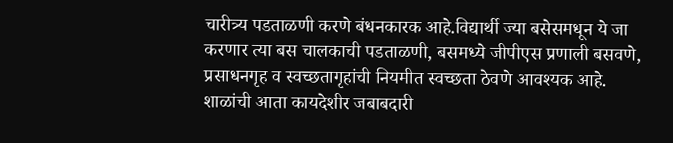चारीत्र्य पडताळणी करणे बंधनकारक आहे.विद्यार्थी ज्या बसेसमधून ये जा करणार त्या बस चालकाची पडताळणी, बसमध्ये जीपीएस प्रणाली बसवणे, प्रसाधनगृह व स्वच्छतागृहांची नियमीत स्वच्छता ठेवणे आवश्यक आहे.
शाळांची आता कायदेशीर जबाबदारी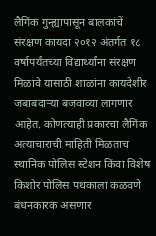लैगिंक गुन्ह्यापासून बालकांचें संरक्षण कायदा २०१२ अंतर्गत १८ वर्षापर्यंतच्या विद्यार्थ्यांना संरक्षण मिळावे यासाठी शाळांना कायदेशीर जबाबदाऱ्या बजवाव्या लागणार आहेत. कोणत्याही प्रकारचा लैगिंक अत्याचाराची माहिती मिळताच स्थानिक पोलिस स्टेशन किंवा विशेष किशोर पोलिस पथकाला कळवणे बंधनकारक असणार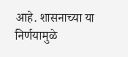आहे. शासनाच्या या निर्णयामुळे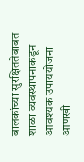बालकांच्या सुरक्षिततेबाबत शाळा व्यवस्थापनाकडून आवश्यक उपाययोजना आणखी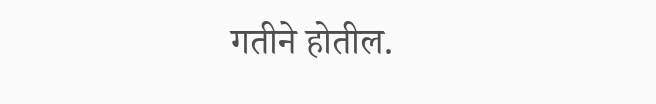गतीने होतील.